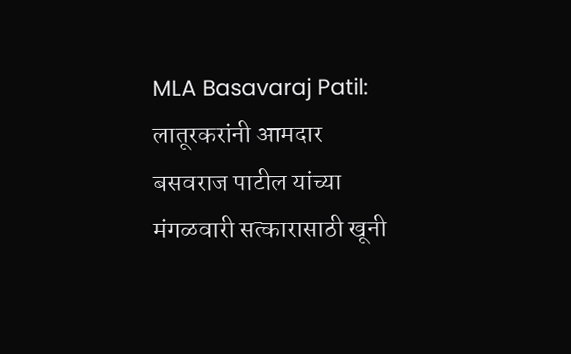MLA Basavaraj Patil: लातूरकरांनी आमदार बसवराज पाटील यांच्या मंगळवारी सत्कारासाठी खूनी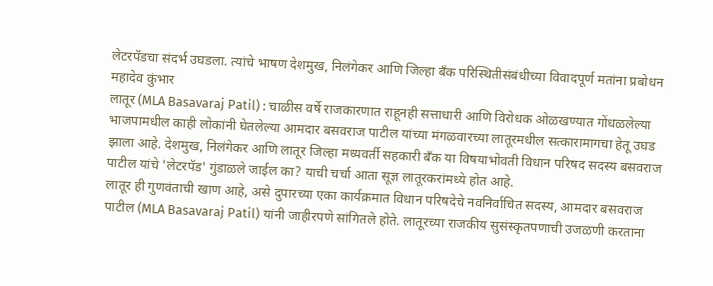लेटरपॅडचा संदर्भ उघडला. त्यांचे भाषण देशमुख, निलंगेकर आणि जिल्हा बँक परिस्थितीसंबंधीच्या विवादपूर्ण मतांना प्रबोधन
महादेव कुंभार
लातूर (MLA Basavaraj Patil) : चाळीस वर्षे राजकारणात राहूनही सत्ताधारी आणि विरोधक ओळखण्यात गोंधळलेल्या भाजपामधील काही लोकांनी घेतलेल्या आमदार बसवराज पाटील यांच्या मंगळवारच्या लातूरमधील सत्कारामागचा हेतू उघड झाला आहे. देशमुख, निलंगेकर आणि लातूर जिल्हा मध्यवर्ती सहकारी बँक या विषयाभोवती विधान परिषद सदस्य बसवराज पाटील यांचे 'लेटरपॅड' गुंडाळले जाईल का? याची चर्चा आता सूज्ञ लातूरकरांमध्ये होत आहे.
लातूर ही गुणवंताची खाण आहे, असे दुपारच्या एका कार्यक्रमात विधान परिषदेचे नवनिर्वाचित सदस्य, आमदार बसवराज पाटील (MLA Basavaraj Patil) यांनी जाहीरपणे सांगितले होते. लातूरच्या राजकीय सुसंस्कृतपणाची उजळणी करताना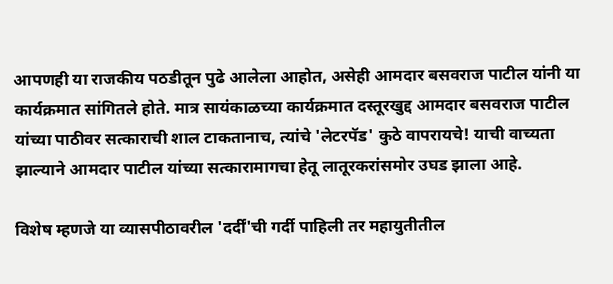आपणही या राजकीय पठडीतून पुढे आलेला आहोत, असेही आमदार बसवराज पाटील यांनी या कार्यक्रमात सांगितले होते. मात्र सायंकाळच्या कार्यक्रमात दस्तूरखुद्द आमदार बसवराज पाटील यांच्या पाठीवर सत्काराची शाल टाकतानाच, त्यांचे 'लेटरपॅड' कुठे वापरायचे! याची वाच्यता झाल्याने आमदार पाटील यांच्या सत्कारामागचा हेतू लातूरकरांसमोर उघड झाला आहे.

विशेष म्हणजे या व्यासपीठावरील 'दर्दीं'ची गर्दी पाहिली तर महायुतीतील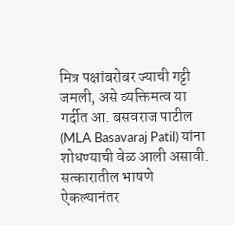मित्र पक्षांबरोबर ज्याची गट्टी जमली, असे व्यक्तिमत्व या गर्दीत आ. बसवराज पाटील (MLA Basavaraj Patil) यांना शोधण्याची वेळ आली असावी. सत्कारातील भाषणे ऐकल्यानंतर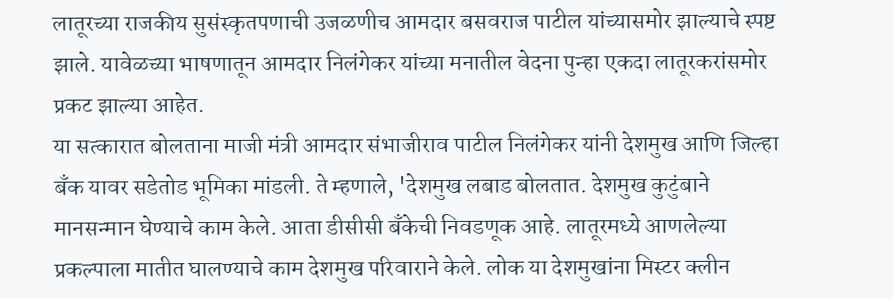लातूरच्या राजकीय सुसंस्कृतपणाची उजळणीच आमदार बसवराज पाटील यांच्यासमोर झाल्याचे स्पष्ट झाले. यावेळच्या भाषणातून आमदार निलंगेकर यांच्या मनातील वेदना पुन्हा एकदा लातूरकरांसमोर प्रकट झाल्या आहेत.
या सत्कारात बोलताना माजी मंत्री आमदार संभाजीराव पाटील निलंगेकर यांनी देशमुख आणि जिल्हा बँक यावर सडेतोड भूमिका मांडली. ते म्हणाले, 'देशमुख लबाड बोलतात. देशमुख कुटुंबाने मानसन्मान घेण्याचे काम केले. आता डीसीसी बँकेची निवडणूक आहे. लातूरमध्ये आणलेल्या प्रकल्पाला मातीत घालण्याचे काम देशमुख परिवाराने केले. लोक या देशमुखांना मिस्टर क्लीन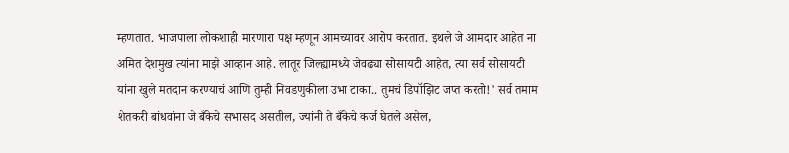म्हणतात. भाजपाला लोकशाही मारणारा पक्ष म्हणून आमच्यावर आरोप करतात. इथले जे आमदार आहेत ना अमित देशमुख त्यांना माझे आव्हान आहे. लातूर जिल्ह्यामध्ये जेवढ्या सोसायटी आहेत, त्या सर्व सोसायटी यांना खुले मतदान करण्याचं आणि तुम्ही निवडणुकीला उभा टाका.. तुमचं डिपॉझिट जप्त करतो!' सर्व तमाम शेतकरी बांधवांना जे बँकेचे सभासद असतील, ज्यांनी ते बँकेचे कर्ज घेतले असेल,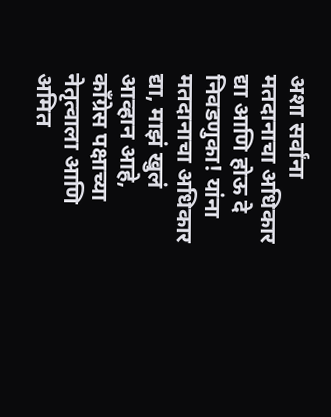अशा सर्वांना मतदानाचा अधिकार द्या आणि होऊ दे निवडणुका! यांना मतदानाचा अधिकार द्या, माझं खुलं आव्हान आहे, काँग्रेस पक्षाच्या नेतृत्वाला आणि अमित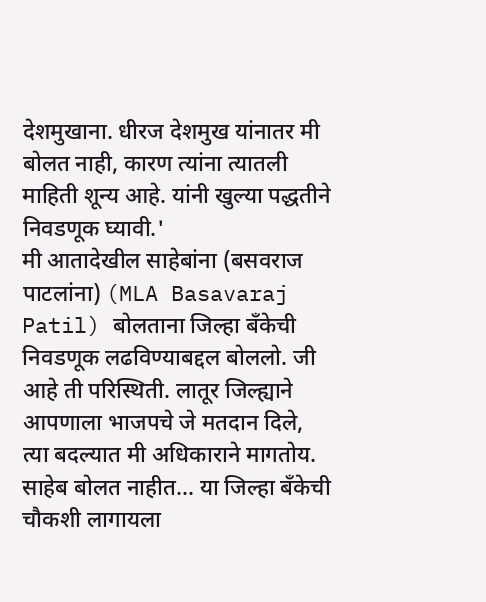देशमुखाना. धीरज देशमुख यांनातर मी बोलत नाही, कारण त्यांना त्यातली माहिती शून्य आहे. यांनी खुल्या पद्धतीने निवडणूक घ्यावी.'
मी आतादेखील साहेबांना (बसवराज पाटलांना) (MLA Basavaraj Patil) बोलताना जिल्हा बँकेची निवडणूक लढविण्याबद्दल बोललो. जी आहे ती परिस्थिती. लातूर जिल्ह्याने आपणाला भाजपचे जे मतदान दिले, त्या बदल्यात मी अधिकाराने मागतोय. साहेब बोलत नाहीत... या जिल्हा बँकेची चौकशी लागायला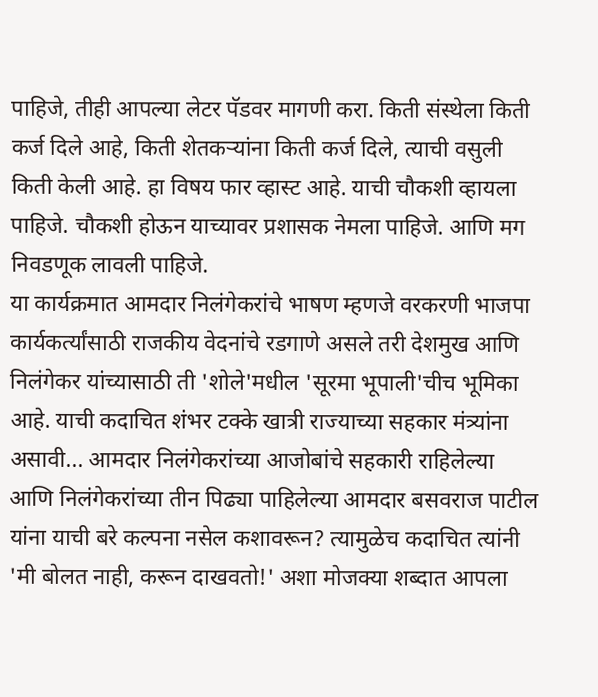पाहिजे, तीही आपल्या लेटर पॅडवर मागणी करा. किती संस्थेला किती कर्ज दिले आहे, किती शेतकऱ्यांना किती कर्ज दिले, त्याची वसुली किती केली आहे. हा विषय फार व्हास्ट आहे. याची चौकशी व्हायला पाहिजे. चौकशी होऊन याच्यावर प्रशासक नेमला पाहिजे. आणि मग निवडणूक लावली पाहिजे.
या कार्यक्रमात आमदार निलंगेकरांचे भाषण म्हणजे वरकरणी भाजपा कार्यकर्त्यांसाठी राजकीय वेदनांचे रडगाणे असले तरी देशमुख आणि निलंगेकर यांच्यासाठी ती 'शोले'मधील 'सूरमा भूपाली'चीच भूमिका आहे. याची कदाचित शंभर टक्के खात्री राज्याच्या सहकार मंत्र्यांना असावी... आमदार निलंगेकरांच्या आजोबांचे सहकारी राहिलेल्या आणि निलंगेकरांच्या तीन पिढ्या पाहिलेल्या आमदार बसवराज पाटील यांना याची बरे कल्पना नसेल कशावरून? त्यामुळेच कदाचित त्यांनी 'मी बोलत नाही, करून दाखवतो!' अशा मोजक्या शब्दात आपला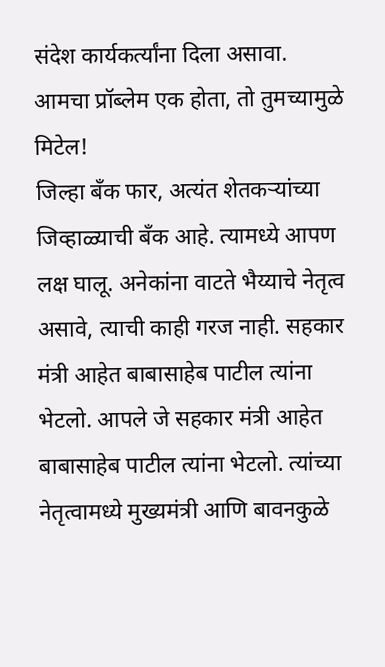संदेश कार्यकर्त्यांना दिला असावा.
आमचा प्रॉब्लेम एक होता, तो तुमच्यामुळे मिटेल!
जिल्हा बँक फार, अत्यंत शेतकऱ्यांच्या जिव्हाळ्याची बँक आहे. त्यामध्ये आपण लक्ष घालू. अनेकांना वाटते भैय्याचे नेतृत्व असावे, त्याची काही गरज नाही. सहकार मंत्री आहेत बाबासाहेब पाटील त्यांना भेटलो. आपले जे सहकार मंत्री आहेत बाबासाहेब पाटील त्यांना भेटलो. त्यांच्या नेतृत्वामध्ये मुख्यमंत्री आणि बावनकुळे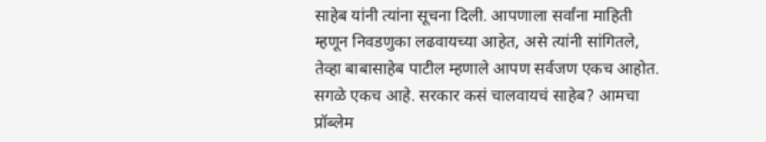साहेब यांनी त्यांना सूचना दिली. आपणाला सर्वांना माहिती म्हणून निवडणुका लढवायच्या आहेत, असे त्यांनी सांगितले, तेव्हा बाबासाहेब पाटील म्हणाले आपण सर्वजण एकच आहोत. सगळे एकच आहे. सरकार कसं चालवायचं साहेब? आमचा प्रॉब्लेम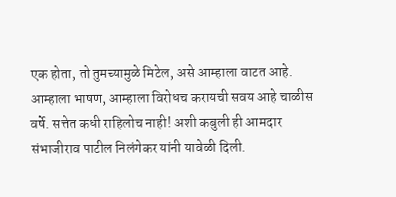एक होता, तो तुमच्यामुळे मिटेल, असे आम्हाला वाटत आहे. आम्हाला भाषण, आम्हाला विरोधच करायची सवय आहे चाळीस वर्षे. सत्तेत कधी राहिलोच नाही! अशी कबुली ही आमदार संभाजीराव पाटील निलंगेकर यांनी यावेळी दिली.